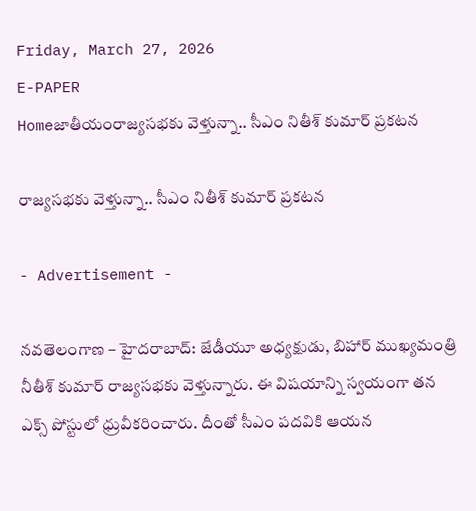Friday, March 27, 2026
E-PAPER
Homeజాతీయంరాజ్యసభకు వెళ్తున్నా.. సీఎం నితీశ్ కుమార్ ప్రకటన

రాజ్యసభకు వెళ్తున్నా.. సీఎం నితీశ్ కుమార్ ప్రకటన

- Advertisement -

నవతెలంగాణ – హైదరాబాద్: జేడీయూ అధ్యక్షుడు, బిహార్‌ ముఖ్యమంత్రి నీతీశ్ కుమార్ రాజ్యసభకు వెళ్తున్నారు. ఈ విషయాన్ని స్వయంగా తన ఎక్స్‌ పోస్టులో ధ్రువీకరించారు. దీంతో సీఎం పదవికి ఆయన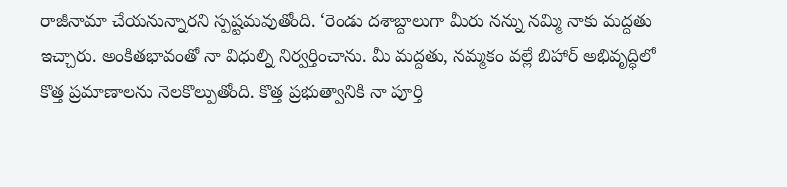రాజీనామా చేయనున్నారని స్పష్టమవుతోంది. ‘రెండు దశాబ్దాలుగా మీరు నన్ను నమ్మి నాకు మద్దతు ఇచ్చారు. అంకితభావంతో నా విధుల్ని నిర్వర్తించాను. మీ మద్దతు, నమ్మకం వల్లే బిహార్ అభివృద్ధిలో కొత్త ప్రమాణాలను నెలకొల్పుతోంది. కొత్త ప్రభుత్వానికి నా పూర్తి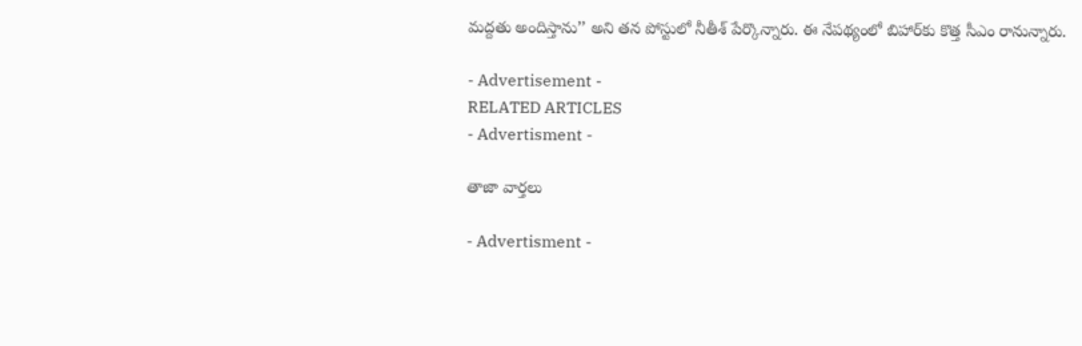మద్దతు అందిస్తాను’’ అని తన పోస్టులో నీతీశ్‌ పేర్కొన్నారు. ఈ నేపథ్యంలో బిహార్‌కు కొత్త సీఎం రానున్నారు.

- Advertisement -
RELATED ARTICLES
- Advertisment -

తాజా వార్తలు

- Advertisment -